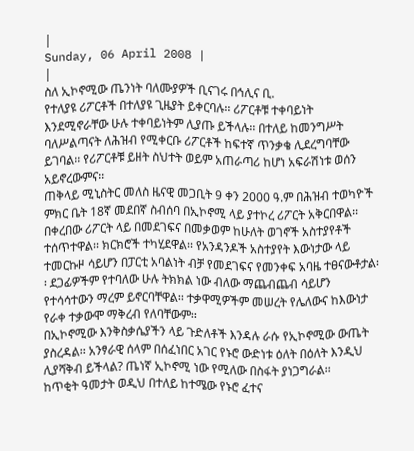|
Sunday, 06 April 2008 |
|
ስለ ኢኮኖሚው ጤንነት ባለሙያዎች ቢናገሩ በኅሊና ቢ.
የተለያዩ ሪፖርቶች በተለያዩ ጊዜያት ይቀርባሉ፡፡ ሪፖርቶቹ ተቀባይነት እንደሚኖራቸው ሁሉ ተቀባይነትም ሊያጡ ይችላሉ፡፡ በተለይ ከመንግሥት ባለሥልጣናት ለሕዝብ የሚቀርቡ ሪፖርቶች ከፍተኛ ጥንቃቄ ሊደረግባቸው ይገባል፡፡ የሪፖርቶቹ ይዘት ስህተት ወይም አጠራጣሪ ከሆነ አፍራሽነቱ ወሰን አይኖረውምና፡፡
ጠቅላይ ሚኒስትር መለስ ዜናዊ መጋቢት 9 ቀን 2000 ዓ.ም በሕዝብ ተወካዮች ምክር ቤት 18ኛ መደበኛ ስብሰባ በኢኮኖሚ ላይ ያተኮረ ሪፖርት አቅርበዋል፡፡ በቀረበው ሪፖርት ላይ በመደገፍና በመቃወም ከሁለት ወገኖች አስተያየቶች ተሰጥተዋል፡፡ ክርክሮች ተካሂደዋል፡፡ የአንዳንዶች አስተያየት እውነታው ላይ ተመርኩዞ ሳይሆን በፓርቲ አባልነት ብቻ የመደገፍና የመንቀፍ አባዜ ተፀናውቶታል፡፡ ደጋፊዎችም የተባለው ሁሉ ትክክል ነው ብለው ማጨብጨብ ሳይሆን የተሳሳተውን ማረም ይኖርባቸዋል፡፡ ተቃዋሚዎችም መሠረት የሌለውና ከእውነታ የራቀ ተቃውሞ ማቅረብ የለባቸውም፡፡
በኢኮኖሚው እንቅስቃሴያችን ላይ ጉድለቶች እንዳሉ ራሱ የኢኮኖሚው ውጤት ያስረዳል፡፡ አንፃራዊ ሰላም በሰፈነበር አገር የኑሮ ውድነቱ ዕለት በዕለት እንዲህ ሊያሻቅብ ይችላል? ጤነኛ ኢኮኖሚ ነው የሚለው በስፋት ያነጋግራል፡፡
ከጥቂት ዓመታት ወዲህ በተለይ ከተሜው የኑሮ ፈተና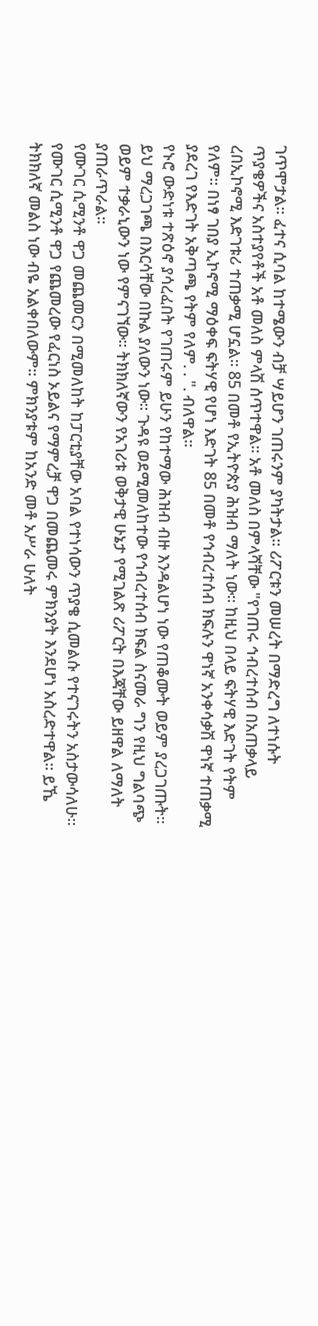ገጥሞታል፡፡ ፈተና ሲባል ከተሜውን ብቻ ሣይሆን ገጠሩንም ያካትታል፡፡ ሪፖርቱን መሠረት በማድረግ ለተነሱት ጥያቄዎችና አስተያየቶች አቶ መለስ ምላሽ ሰጥተዋል፡፡ አቶ መለስ በምላሻቸው "የገጠሩ ኅብረተሰብ በአጠቃላይ ረበኢኮኖሚ እድገቱሪ ተጠቃሚ ሆኗል፡፡ 85 በመቶ የኢትዮጵያ ሕዝብ ማለት ነው፡፡ ከዚህ በላይ ፍትሃዊ እድገት የትም የለም፡፡ በነፃ ገበያ ኢኮኖሚ ማዕቀፍ ፍትሃዊ የሆነ እድገት 85 በመቶ የኅብረተሰብ ክፍሉን ዋነኛ አንቀሳቃሽ ዋነኛ ተጠቃሚ ያደረገ የእድገት አቅጣጫ የትም የለም. . ". ብለዋል፡፡
የኑሮ ውድነቱ ተጽዕኖ ያሳረፈበት የገጠሩም ይሁን የከተማው ሕዝብ ብዙ እንዳልሆነ ነው የጠቆሙት ወይም ያረጋገጡት፡፡ ይህ ማረጋገጫ በእርሳቸው በኩል ያለውን ነው፡፡ ጉዳዩ ወደሚመለከተው የኅብረተሰብ ክፍል ስናመራ ግን የዚህ ግልባጭ ወይም ተቃራኒውን ነው የምናገኘው፡፡ ትክክለኛውን የአገሪቱ ወቅታዊ ሁኔታ የሚገልጽ ሪፖርት በእጃቸው ይዘዋል ለማለት ያጠራጥራል፡፡
የሙገር ሲሚንቶ ዋጋ መጨመርን በሚመለከት ከፓርቲያቸው አባል የተነሳውን ጥያቄ ሲመልሱ የተናገሩትን አስታውሳለሁ፡፡ የሙገር ሲሚንቶ ዋጋ የጨመረው የፈርነስ ኦይልና የማምረቻ ዋጋ በመጨመሩ ምክንያት እንደሆነ አስረድተዋል፡፡ ይኼ ትክክለኛ መልስ ነው ብዬ አልቀበለውም፡፡ ምክንያቱም ከአንድ መቶ አሥራ ሁለት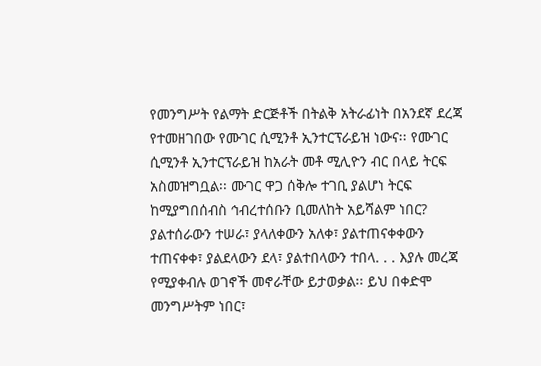የመንግሥት የልማት ድርጅቶች በትልቅ አትራፊነት በአንደኛ ደረጃ የተመዘገበው የሙገር ሲሚንቶ ኢንተርፕራይዝ ነውና፡፡ የሙገር ሲሚንቶ ኢንተርፕራይዝ ከአራት መቶ ሚሊዮን ብር በላይ ትርፍ አስመዝግቧል፡፡ ሙገር ዋጋ ሰቅሎ ተገቢ ያልሆነ ትርፍ ከሚያግበሰብስ ኅብረተሰቡን ቢመለከት አይሻልም ነበር?
ያልተሰራውን ተሠራ፣ ያላለቀውን አለቀ፣ ያልተጠናቀቀውን ተጠናቀቀ፣ ያልደላውን ደላ፣ ያልተበላውን ተበላ. . . እያሉ መረጃ የሚያቀብሉ ወገኖች መኖራቸው ይታወቃል፡፡ ይህ በቀድሞ መንግሥትም ነበር፣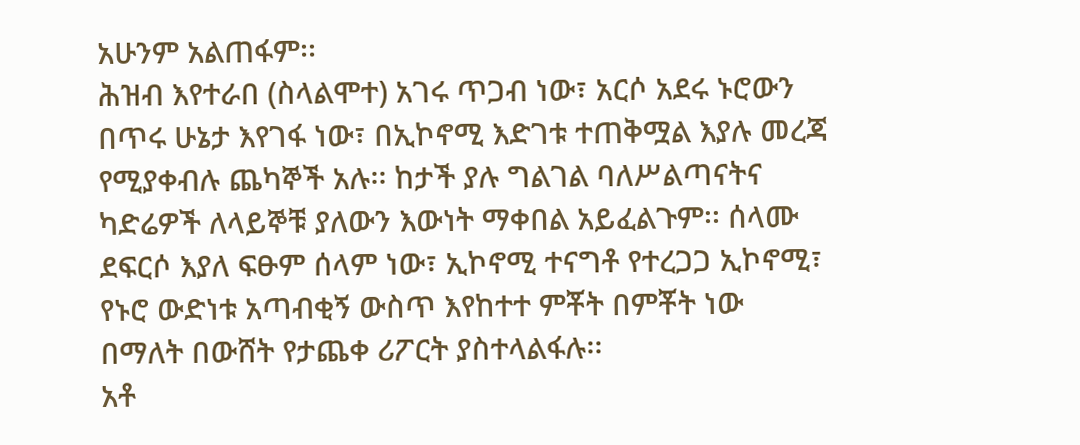አሁንም አልጠፋም፡፡
ሕዝብ እየተራበ (ስላልሞተ) አገሩ ጥጋብ ነው፣ አርሶ አደሩ ኑሮውን በጥሩ ሁኔታ እየገፋ ነው፣ በኢኮኖሚ እድገቱ ተጠቅሟል እያሉ መረጃ የሚያቀብሉ ጨካኞች አሉ፡፡ ከታች ያሉ ግልገል ባለሥልጣናትና ካድሬዎች ለላይኞቹ ያለውን እውነት ማቀበል አይፈልጉም፡፡ ሰላሙ ደፍርሶ እያለ ፍፁም ሰላም ነው፣ ኢኮኖሚ ተናግቶ የተረጋጋ ኢኮኖሚ፣ የኑሮ ውድነቱ አጣብቂኝ ውስጥ እየከተተ ምቾት በምቾት ነው በማለት በውሸት የታጨቀ ሪፖርት ያስተላልፋሉ፡፡
አቶ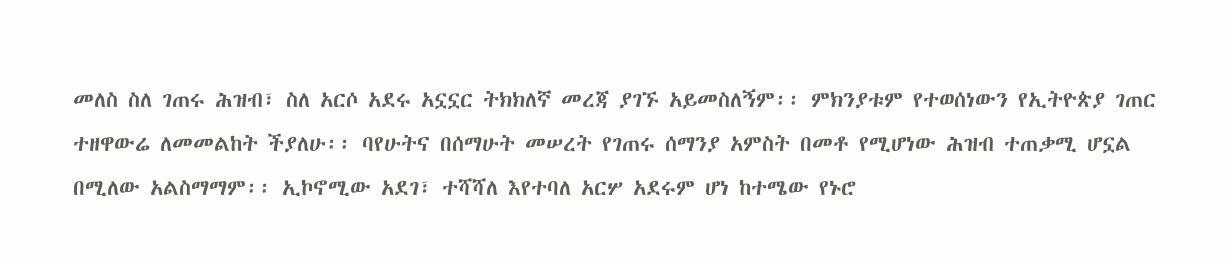መለስ ስለ ገጠሩ ሕዝብ፣ ስለ አርሶ አደሩ አኗኗር ትክክለኛ መረጃ ያገኙ አይመስለኝም፡፡ ምክንያቱም የተወሰነውን የኢትዮጵያ ገጠር ተዘዋውሬ ለመመልከት ችያለሁ፡፡ ባየሁትና በሰማሁት መሠረት የገጠሩ ሰማንያ አምስት በመቶ የሚሆነው ሕዝብ ተጠቃሚ ሆኗል በሚለው አልስማማም፡፡ ኢኮኖሚው አደገ፣ ተሻሻለ እየተባለ አርሦ አደሩም ሆነ ከተሜው የኑሮ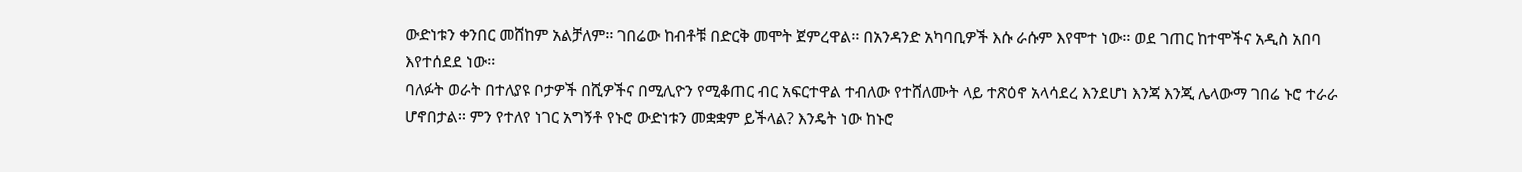ውድነቱን ቀንበር መሸከም አልቻለም፡፡ ገበሬው ከብቶቹ በድርቅ መሞት ጀምረዋል፡፡ በአንዳንድ አካባቢዎች እሱ ራሱም እየሞተ ነው፡፡ ወደ ገጠር ከተሞችና አዲስ አበባ እየተሰደደ ነው፡፡
ባለፉት ወራት በተለያዩ ቦታዎች በሺዎችና በሚሊዮን የሚቆጠር ብር አፍርተዋል ተብለው የተሸለሙት ላይ ተጽዕኖ አላሳደረ እንደሆነ እንጃ እንጂ ሌላውማ ገበሬ ኑሮ ተራራ ሆኖበታል፡፡ ምን የተለየ ነገር አግኝቶ የኑሮ ውድነቱን መቋቋም ይችላል? እንዴት ነው ከኑሮ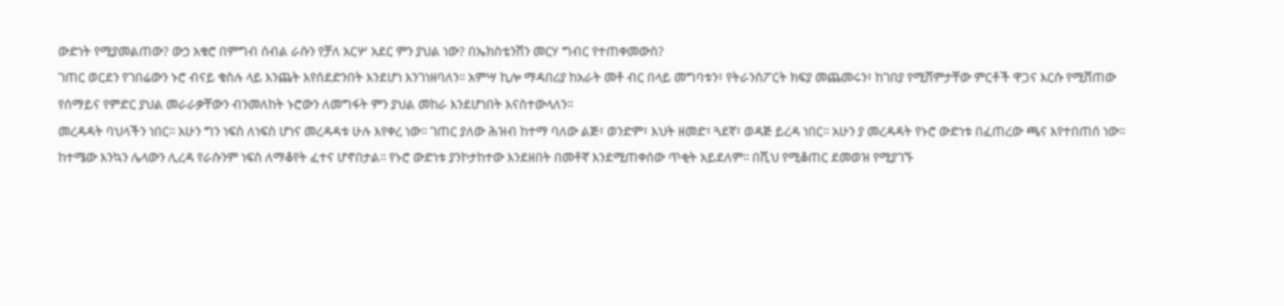ውድነት የሚያመልጠው? ውኃ አቁሮ በምግብ ሰብል ራሱን የቻለ አርሦ አደር ምን ያህል ነው? በኤክስቴንሽን መርሃ ግብር የተጠቀመውስ?
ገጠር ወርደን የገበሬውን ኑሮ ብናይ ቁስሉ ላይ እንጨት እየሰደድንበት እንደሆነ እንገነዘባለን፡፡ አምሣ ኪሎ ማዳበሪያ ከአራት መቶ ብር በላይ መግባቱን፣ የትራንስፖርት ክፍያ መጨመሩን፣ ከገበያ የሚሸምታቸው ምርቶች ዋጋና እርሱ የሚሸጠው የሰማይና የምድር ያህል መራራቃቸውን ብንመለከት ኑሮውን ለመግፋት ምን ያህል መከራ እንደሆነበት እናስተውላለን፡፡
መረዳዳት ባህላችን ነበር፡፡ አሁን ግን ነፍስ ለነፍስ ሆነና መረዳዳቱ ሁሉ እየቀረ ነው፡፡ ገጠር ያለው ሕዝብ ከተማ ባለው ልጅ፣ ወንድም፣ እህት ዘመድ፣ ጓደኛ፣ ወዳጅ ይረዳ ነበር፡፡ አሁን ያ መረዳዳት የኑሮ ውድነቱ በፈጠረው ጫና እየተበጠሰ ነው፡፡ ከተሜው እንኳን ሌላውን ሊረዳ የራሱንም ነፍስ ለማቆየት ፈተና ሆኖበታል፡፡ የኑሮ ውድነቱ ያንኮታከተው እንደዘበት በመቶኛ እንደሚጠቀሰው ጥቂት አይደለም፡፡ በሺህ የሚቆጠር ደመወዝ የሚያገኙ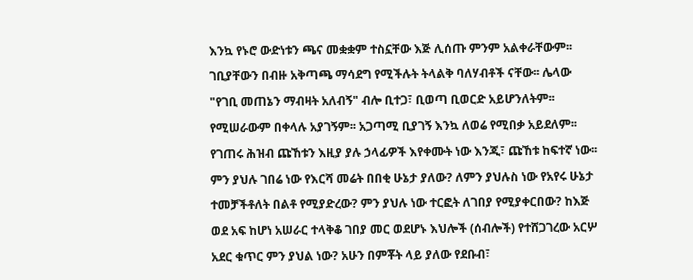እንኳ የኑሮ ውድነቱን ጫና መቋቋም ተስኗቸው እጅ ሊሰጡ ምንም አልቀራቸውም፡፡
ገቢያቸውን በብዙ አቅጣጫ ማሳደግ የሚችሉት ትላልቅ ባለሃብቶች ናቸው፡፡ ሌላው "የገቢ መጠኔን ማብዛት አለብኝ" ብሎ ቢተጋ፣ ቢወጣ ቢወርድ አይሆንለትም፡፡ የሚሠራውም በቀላሉ አያገኝም፡፡ አጋጣሚ ቢያገኝ እንኳ ለወሬ የሚበቃ አይደለም፡፡
የገጠሩ ሕዝብ ጩኸቱን እዚያ ያሉ ኃላፊዎች እየቀሙት ነው እንጂ፣ ጩኸቱ ከፍተኛ ነው፡፡ ምን ያህሉ ገበሬ ነው የእርሻ መሬት በበቂ ሁኔታ ያለው? ለምን ያህሉስ ነው የአየሩ ሁኔታ ተመቻችቶለት በልቶ የሚያድረው? ምን ያህሉ ነው ተርፎት ለገበያ የሚያቀርበው? ከእጅ ወደ አፍ ከሆነ አሠራር ተላቅቆ ገበያ መር ወደሆኑ እህሎች (ሰብሎች) የተሸጋገረው አርሦ አደር ቁጥር ምን ያህል ነው? አሁን በምቾት ላይ ያለው የደቡብ፣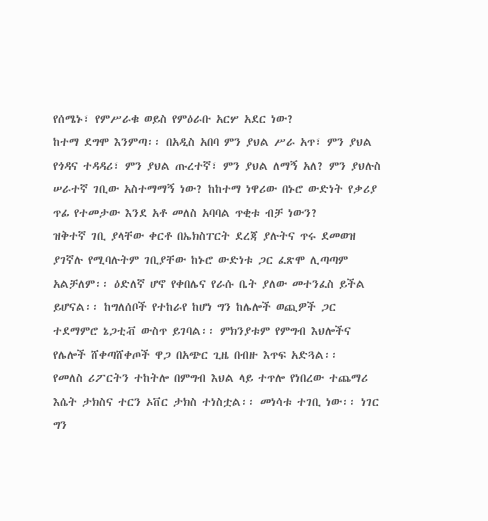የሰሜኑ፣ የምሥራቁ ወይስ የምዕራቡ አርሦ አደር ነው?
ከተማ ደግሞ እንምጣ፡፡ በአዲስ አበባ ምን ያህል ሥራ አጥ፣ ምን ያህል የጎዳና ተዳዳሪ፣ ምን ያህል ጡረተኛ፣ ምን ያህል ለማኝ አለ? ምን ያህሉስ ሠራተኛ ገቢው አስተማማኝ ነው? ከከተማ ነዋሪው በኑሮ ውድነት የቃሪያ ጥፊ የተመታው እንደ አቶ መለስ አባባል ጥቂቱ ብቻ ነውን?
ዝቅተኛ ገቢ ያላቸው ቀርቶ በኤክስፐርት ደረጃ ያሉትና ጥሩ ደመወዝ ያገኛሉ የሚባሉትም ገቢያቸው ከኑሮ ውድነቱ ጋር ፈጽሞ ሊጣጣም አልቻለም፡፡ ዕድለኛ ሆኖ የቀበሌና የራሱ ቤት ያለው መተንፈስ ይችል ይሆናል፡፡ ከግለሰቦች የተከራየ ከሆነ ግን ከሌሎች ወጪዎች ጋር ተደማምሮ ኔጋቲቭ ውስጥ ይገባል፡፡ ምክንያቱም የምግብ እህሎችና የሌሎች ሸቀጣሸቀጦች ዋጋ በአጭር ጊዜ በብዙ እጥፍ አድጓል፡፡
የመለስ ሪፖርትን ተከትሎ በምግብ እህል ላይ ተጥሎ የነበረው ተጨማሪ እሴት ታክስና ተርን ኦቨር ታክስ ተነስቷል፡፡ መነሳቱ ተገቢ ነው፡፡ ነገር ግን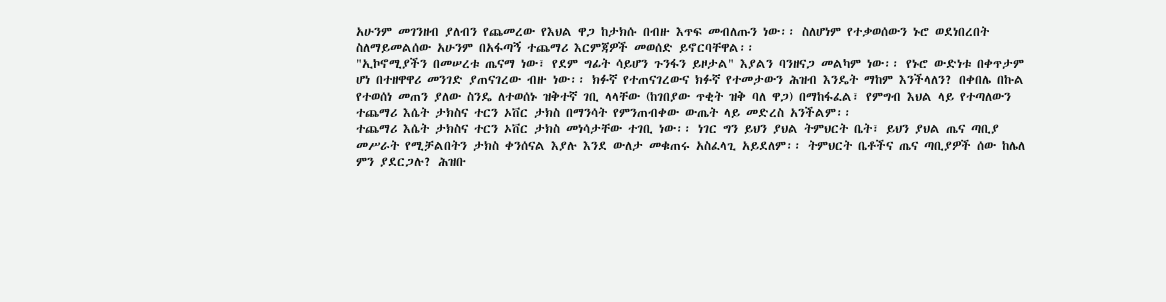አሁንም መገንዘብ ያለብን የጨመረው የእህል ዋጋ ከታክሱ በብዙ እጥፍ መብለጡን ነው፡፡ ስለሆነም የተቃወሰውን ኑሮ ወደነበረበት ስለማይመልሰው አሁንም በአፋጣኝ ተጨማሪ እርምጃዎች መወሰድ ይኖርባቸዋል፡፡
"ኢኮኖሚያችን በመሠረቱ ጤናማ ነው፣ የደም ግፊት ሳይሆን ጉንፋን ይዞታል" እያልን ባንዘናጋ መልካም ነው፡፡ የኑሮ ውድነቱ በቀጥታም ሆነ በተዘዋዋሪ መንገድ ያጠናገረው ብዙ ነው፡፡ ክፉኛ የተጠናገረውና ክፉኛ የተመታውን ሕዝብ እንዴት ማከም እንችላለን? በቀበሌ በኩል የተወሰነ መጠን ያለው ስንዴ ለተወሰኑ ዝቅተኛ ገቢ ላላቸው (ከገበያው ጥቂት ዝቅ ባለ ዋጋ) በማከፋፈል፣ የምግብ እህል ላይ የተጣለውን ተጨማሪ እሴት ታክስና ተርን ኦቨር ታክስ በማንሳት የምንጠብቀው ውጤት ላይ መድረስ አንችልም፡፡
ተጨማሪ እሴት ታክስና ተርን ኦቨር ታክስ መነሳታቸው ተገቢ ነው፡፡ ነገር ግን ይህን ያህል ትምህርት ቤት፣ ይህን ያህል ጤና ጣቢያ መሥራት የሚቻልበትን ታክስ ቀንሰናል እያሉ እንደ ውለታ መቁጠሩ አስፈላጊ አይደለም፡፡ ትምህርት ቤቶችና ጤና ጣቢያዎች ሰው ከሌለ ምን ያደርጋሉ? ሕዝቡ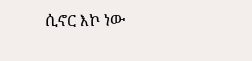ሲኖር እኮ ነው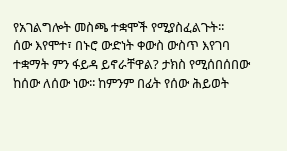የአገልግሎት መስጫ ተቋሞች የሚያስፈልጉት፡፡
ሰው እየሞተ፣ በኑሮ ውድነት ቀውስ ውስጥ እየገባ ተቋማት ምን ፋይዳ ይኖራቸዋል? ታክስ የሚሰበሰበው ከሰው ለሰው ነው፡፡ ከምንም በፊት የሰው ሕይወት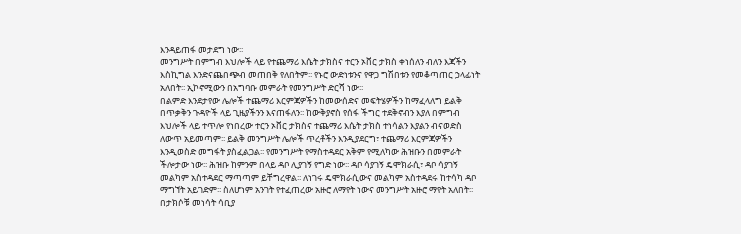እንዳይጠፋ መታደግ ነው፡፡
መንግሥት በምግብ እህሎች ላይ የተጨማሪ እሴት ታክስና ተርን ኦቨር ታክስ ቀነሰለን ብለን እጃችን እስኪግል እንድናጨበጭብ መጠበቅ የለበትም፡፡ የኑሮ ውድነቱንና የዋጋ ግሽበቱን የመቆጣጠር ኃላፊነት አለበት፡፡ ኢኮኖሚውን በአግባቡ መምራት የመንግሥት ድርሻ ነው፡፡
በልምድ እንደታየው ሌሎች ተጨማሪ እርምጃዎችን ከመውሰድና መፍትሄዎችን ከማፈላለግ ይልቅ በጥቃቅን ጉዳዮች ላይ ጊዜያችንን እናጠፋለን፡፡ ከውቅያኖስ የሰፋ ችግር ተደቅኖብን እያለ በምግብ እህሎች ላይ ተጥሎ የነበረው ተርን ኦቨር ታክስና ተጨማሪ እሴት ታክስ ተነሳልን እያልን ብናወድስ ለውጥ አይመጣም፡፡ ይልቅ መንግሥት ሌሎች ጥረቶችን እንዲያደርግ፣ ተጨማሪ እርምጃዎችን እንዲወስድ መግፋት ያስፈልጋል፡፡ የመንግሥት የማስተዳደር አቅም የሚለካው ሕዝቡን በመምራት ችሎታው ነው፡፡ ሕዝቡ ከምንም በላይ ዳቦ ሊያገኝ የግድ ነው፡፡ ዳቦ ሳያገኝ ዴሞክራሲ፣ ዳቦ ሳያገኝ መልካም አስተዳደር ማጣጣም ይቸግረዋል፡፡ ለነገሩ ዴሞክራሲውና መልካም አስተዳደሩ ከተሳካ ዳቦ ማግኘት አይገድም፡፡ ስለሆነም አንገት የተፈጠረው አዙሮ ለማየት ነውና መንግሥት አዙሮ ማየት አለበት፡፡
በታክሶቹ መነሳት ሳቢያ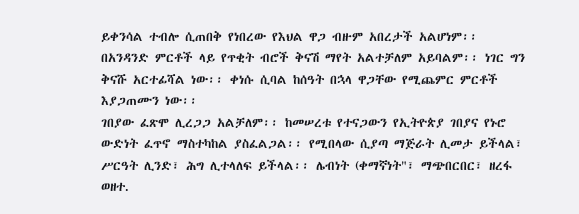ይቀንሳል ተብሎ ሲጠበቅ የነበረው የእህል ዋጋ ብዙም አበረታች አልሆነም፡፡ በአንዳንድ ምርቶች ላይ የጥቂት ብሮች ቅናሽ ማየት አልተቻለም አይባልም፡፡ ነገር ግን ቅናሹ አርተፊሻል ነው፡፡ ቀነሱ ሲባል ከሰዓት በኋላ ዋጋቸው የሚጨምር ምርቶች እያጋጠሙን ነው፡፡
ገበያው ፈጽሞ ሊረጋጋ አልቻለም፡፡ ከመሠረቱ የተናጋውን የኢትዮጵያ ገበያና የኑሮ ውድነት ፈጥኖ ማስተካከል ያስፈልጋል፡፡ የሚበላው ሲያጣ ማጅራት ሊመታ ይችላል፣ ሥርዓት ሊንድ፣ ሕግ ሊተላለፍ ይችላል፡፡ ሌብነት (ቀማኛነት"፣ ማጭበርበር፣ ዘረፋ ወዘተ.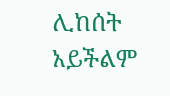ሊከሰት አይችልም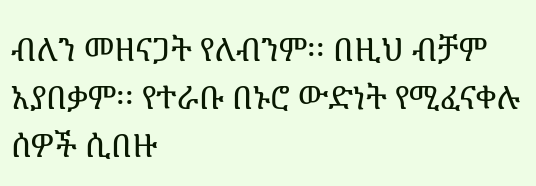ብለን መዘናጋት የለብንም፡፡ በዚህ ብቻም አያበቃም፡፡ የተራቡ በኑሮ ውድነት የሚፈናቀሉ ሰዎች ሲበዙ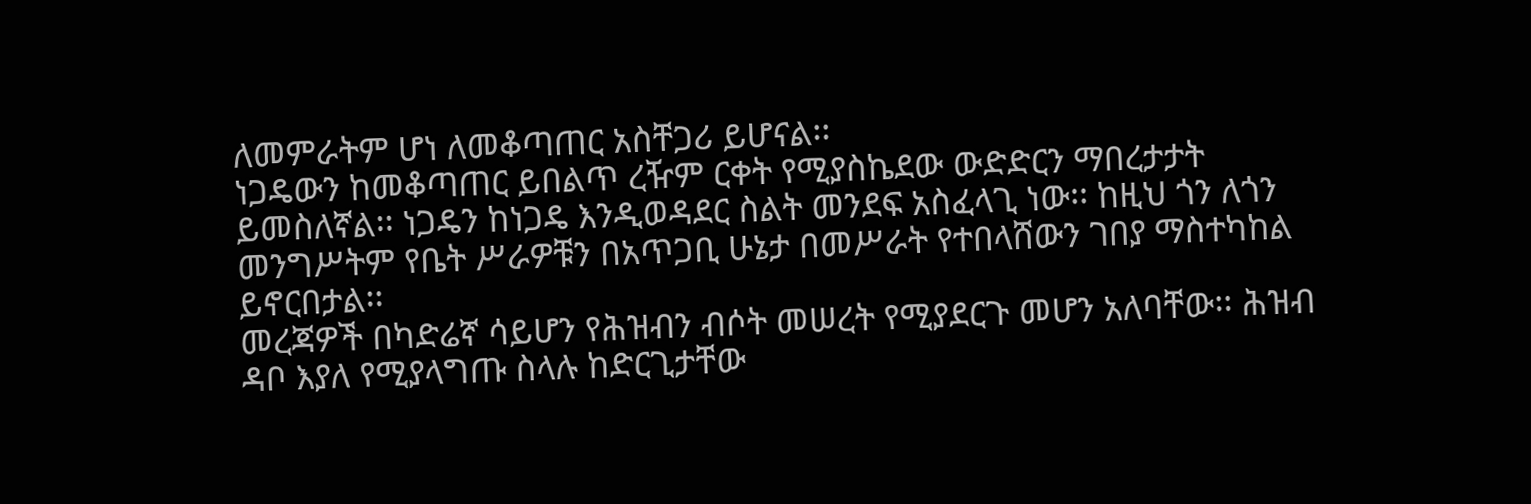ለመምራትም ሆነ ለመቆጣጠር አስቸጋሪ ይሆናል፡፡
ነጋዴውን ከመቆጣጠር ይበልጥ ረዥም ርቀት የሚያስኬደው ውድድርን ማበረታታት ይመስለኛል፡፡ ነጋዴን ከነጋዴ እንዲወዳደር ስልት መንደፍ አስፈላጊ ነው፡፡ ከዚህ ጎን ለጎን መንግሥትም የቤት ሥራዎቹን በአጥጋቢ ሁኔታ በመሥራት የተበላሸውን ገበያ ማስተካከል ይኖርበታል፡፡
መረጃዎች በካድሬኛ ሳይሆን የሕዝብን ብሶት መሠረት የሚያደርጉ መሆን አለባቸው፡፡ ሕዝብ ዳቦ እያለ የሚያላግጡ ስላሉ ከድርጊታቸው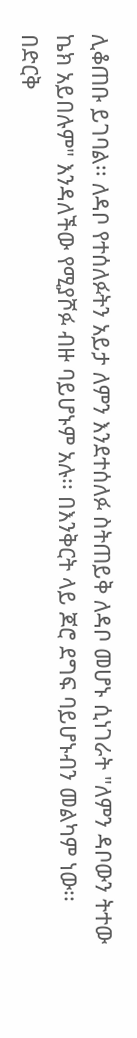ሊቆጠቡ ይገባል፡፡ ለዳቦ የተሰለፉትን አይታ ለምን እንደተሰለፉ ስትጠይቅ ለዳቦ መሆኑ ሲነገራት "ለምን ዳቦውን ትተው ኬክ አይበሉም" እንዳለችው የሚያሾፉ ብዙ ባይሆኑም አሉ፡፡ በእንቅርት ላይ ጆሮ ደግፍ ባይሆኑብን መልካም ነው፡፡
በድርቅ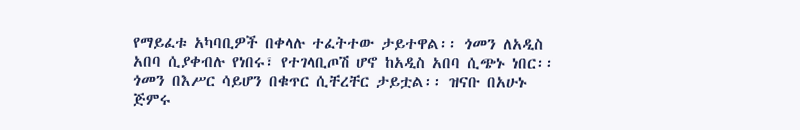የማይፈቱ አካባቢዎች በቀላሉ ተፈትተው ታይተዋል፡፡ ጎመን ለአዲስ አበባ ሲያቀብሉ የነበሩ፣ የተገላቢጦሽ ሆኖ ከአዲስ አበባ ሲጭኑ ነበር፡፡ ጎመን በእሥር ሳይሆን በቁጥር ሲቸረቸር ታይቷል፡፡ ዝናቡ በአሁኑ ጅምሩ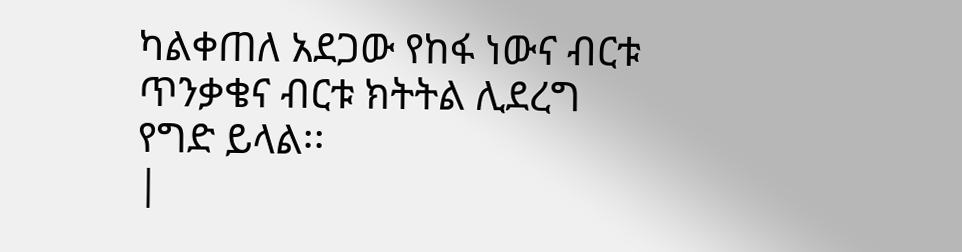ካልቀጠለ አደጋው የከፋ ነውና ብርቱ ጥንቃቄና ብርቱ ክትትል ሊደረግ የግድ ይላል፡፡
|